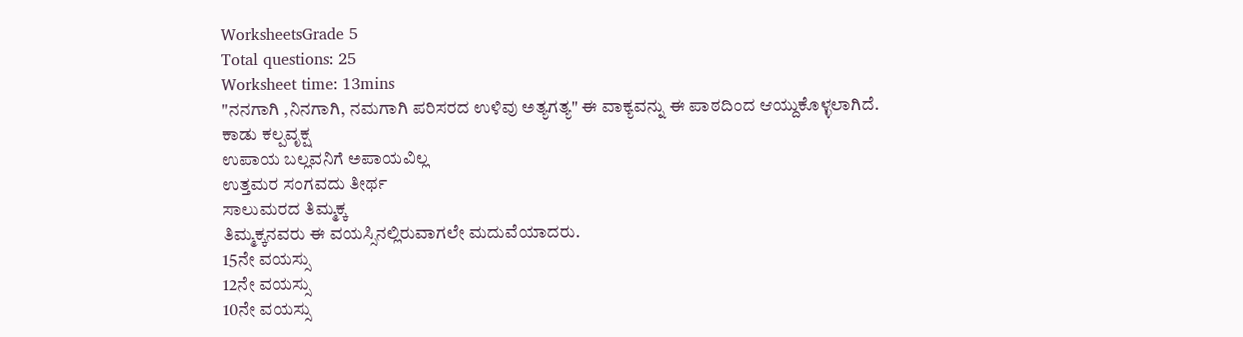WorksheetsGrade 5
Total questions: 25
Worksheet time: 13mins
"ನನಗಾಗಿ ,ನಿನಗಾಗಿ, ನಮಗಾಗಿ ಪರಿಸರದ ಉಳಿವು ಅತ್ಯಗತ್ಯ" ಈ ವಾಕ್ಯವನ್ನು ಈ ಪಾಠದಿಂದ ಆಯ್ದುಕೊಳ್ಳಲಾಗಿದೆ.
ಕಾಡು ಕಲ್ಪವೃಕ್ಷ
ಉಪಾಯ ಬಲ್ಲವನಿಗೆ ಅಪಾಯವಿಲ್ಲ
ಉತ್ತಮರ ಸಂಗವದು ತೀರ್ಥ
ಸಾಲುಮರದ ತಿಮ್ಮಕ್ಕ
ತಿಮ್ಮಕ್ಕನವರು ಈ ವಯಸ್ಸಿನಲ್ಲಿರುವಾಗಲೇ ಮದುವೆಯಾದರು.
15ನೇ ವಯಸ್ಸು
12ನೇ ವಯಸ್ಸು
10ನೇ ವಯಸ್ಸು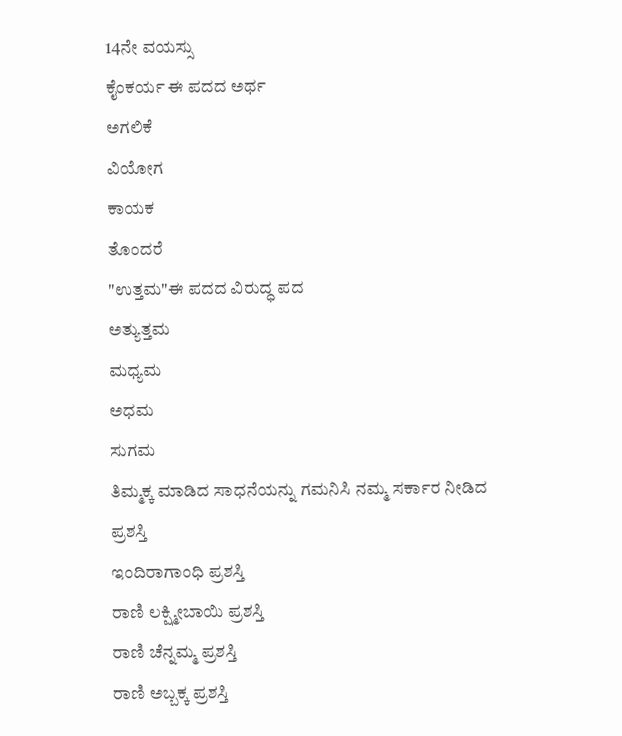14ನೇ ವಯಸ್ಸು
ಕೈಂಕರ್ಯ ಈ ಪದದ ಅರ್ಥ
ಅಗಲಿಕೆ
ವಿಯೋಗ
ಕಾಯಕ
ತೊಂದರೆ
"ಉತ್ತಮ"ಈ ಪದದ ವಿರುದ್ಧ ಪದ
ಅತ್ಯುತ್ತಮ
ಮಧ್ಯಮ
ಅಧಮ
ಸುಗಮ
ತಿಮ್ಮಕ್ಕ ಮಾಡಿದ ಸಾಧನೆಯನ್ನು ಗಮನಿಸಿ ನಮ್ಮ ಸರ್ಕಾರ ನೀಡಿದ ಪ್ರಶಸ್ತಿ
ಇಂದಿರಾಗಾಂಧಿ ಪ್ರಶಸ್ತಿ
ರಾಣಿ ಲಕ್ಷ್ಮೀಬಾಯಿ ಪ್ರಶಸ್ತಿ
ರಾಣಿ ಚೆನ್ನಮ್ಮ ಪ್ರಶಸ್ತಿ
ರಾಣಿ ಅಬ್ಬಕ್ಕ ಪ್ರಶಸ್ತಿ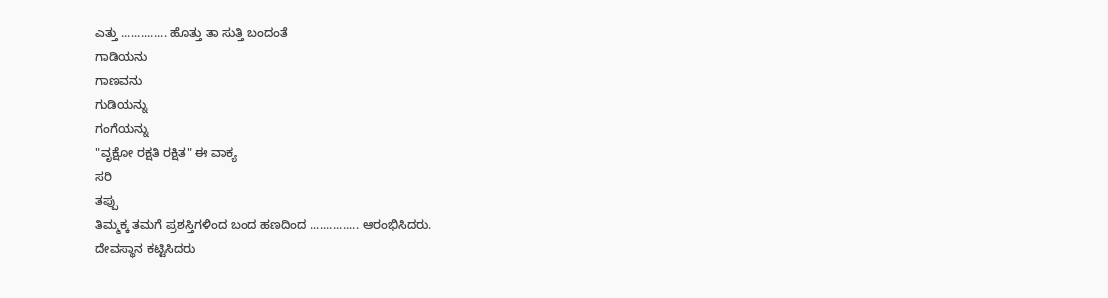ಎತ್ತು .............. ಹೊತ್ತು ತಾ ಸುತ್ತಿ ಬಂದಂತೆ
ಗಾಡಿಯನು
ಗಾಣವನು
ಗುಡಿಯನ್ನು
ಗಂಗೆಯನ್ನು
"ವೃಕ್ಷೋ ರಕ್ಷತಿ ರಕ್ಷಿತ" ಈ ವಾಕ್ಯ
ಸರಿ
ತಪ್ಪು
ತಿಮ್ಮಕ್ಕ ತಮಗೆ ಪ್ರಶಸ್ತಿಗಳಿಂದ ಬಂದ ಹಣದಿಂದ ............... ಆರಂಭಿಸಿದರು.
ದೇವಸ್ಥಾನ ಕಟ್ಟಿಸಿದರು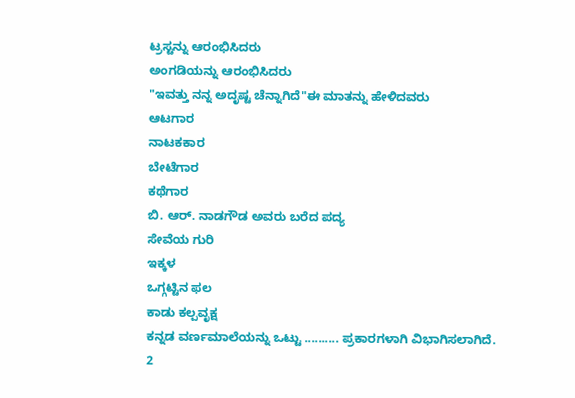ಟ್ರಸ್ಟನ್ನು ಆರಂಭಿಸಿದರು
ಅಂಗಡಿಯನ್ನು ಆರಂಭಿಸಿದರು
"ಇವತ್ತು ನನ್ನ ಅದೃಷ್ಟ ಚೆನ್ನಾಗಿದೆ"ಈ ಮಾತನ್ನು ಹೇಳಿದವರು
ಆಟಗಾರ
ನಾಟಕಕಾರ
ಬೇಟೆಗಾರ
ಕಥೆಗಾರ
ಬಿ. ಆರ್. ನಾಡಗೌಡ ಅವರು ಬರೆದ ಪದ್ಯ
ಸೇವೆಯ ಗುರಿ
ಇಕ್ಕಳ
ಒಗ್ಗಟ್ಟಿನ ಫಲ
ಕಾಡು ಕಲ್ಪವೃಕ್ಷ
ಕನ್ನಡ ವರ್ಣಮಾಲೆಯನ್ನು ಒಟ್ಟು .......... ಪ್ರಕಾರಗಳಾಗಿ ವಿಭಾಗಿಸಲಾಗಿದೆ.
2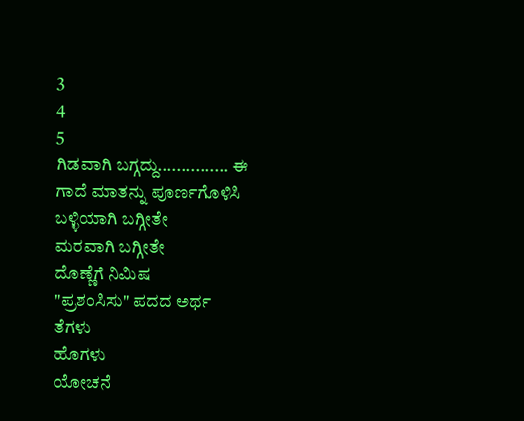3
4
5
ಗಿಡವಾಗಿ ಬಗ್ಗದ್ದು............... ಈ ಗಾದೆ ಮಾತನ್ನು ಪೂರ್ಣಗೊಳಿಸಿ
ಬಳ್ಳಿಯಾಗಿ ಬಗ್ಗೀತೇ
ಮರವಾಗಿ ಬಗ್ಗೀತೇ
ದೊಣ್ಣೆಗೆ ನಿಮಿಷ
"ಪ್ರಶಂಸಿಸು" ಪದದ ಅರ್ಥ
ತೆಗಳು
ಹೊಗಳು
ಯೋಚನೆ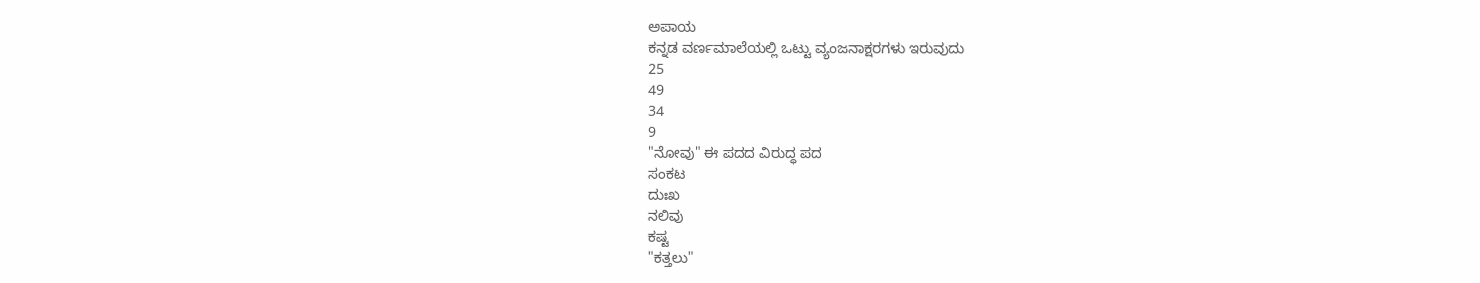ಅಪಾಯ
ಕನ್ನಡ ವರ್ಣಮಾಲೆಯಲ್ಲಿ ಒಟ್ಟು ವ್ಯಂಜನಾಕ್ಷರಗಳು ಇರುವುದು
25
49
34
9
"ನೋವು" ಈ ಪದದ ವಿರುದ್ಧ ಪದ
ಸಂಕಟ
ದುಃಖ
ನಲಿವು
ಕಷ್ಟ
"ಕತ್ತಲು"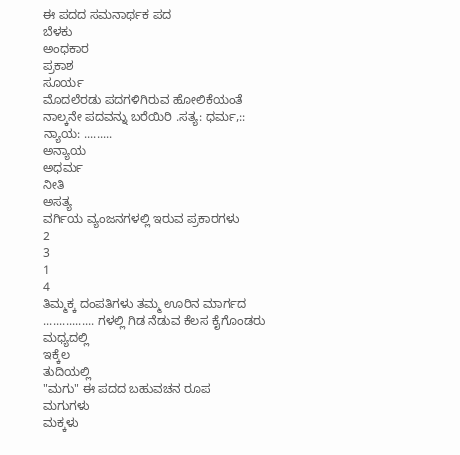ಈ ಪದದ ಸಮನಾರ್ಥಕ ಪದ
ಬೆಳಕು
ಅಂಧಕಾರ
ಪ್ರಕಾಶ
ಸೂರ್ಯ
ಮೊದಲೆರಡು ಪದಗಳಿಗಿರುವ ಹೋಲಿಕೆಯಂತೆ ನಾಲ್ಕನೇ ಪದವನ್ನು ಬರೆಯಿರಿ .ಸತ್ಯ: ಧರ್ಮ,:: ನ್ಯಾಯ: .........
ಅನ್ಯಾಯ
ಅಧರ್ಮ
ನೀತಿ
ಅಸತ್ಯ
ವರ್ಗಿಯ ವ್ಯಂಜನಗಳಲ್ಲಿ ಇರುವ ಪ್ರಕಾರಗಳು
2
3
1
4
ತಿಮ್ಮಕ್ಕ ದಂಪತಿಗಳು ತಮ್ಮ ಊರಿನ ಮಾರ್ಗದ ................ ಗಳಲ್ಲಿ ಗಿಡ ನೆಡುವ ಕೆಲಸ ಕೈಗೊಂಡರು
ಮಧ್ಯದಲ್ಲಿ
ಇಕ್ಕೆಲ
ತುದಿಯಲ್ಲಿ
"ಮಗು" ಈ ಪದದ ಬಹುವಚನ ರೂಪ
ಮಗುಗಳು
ಮಕ್ಕಳು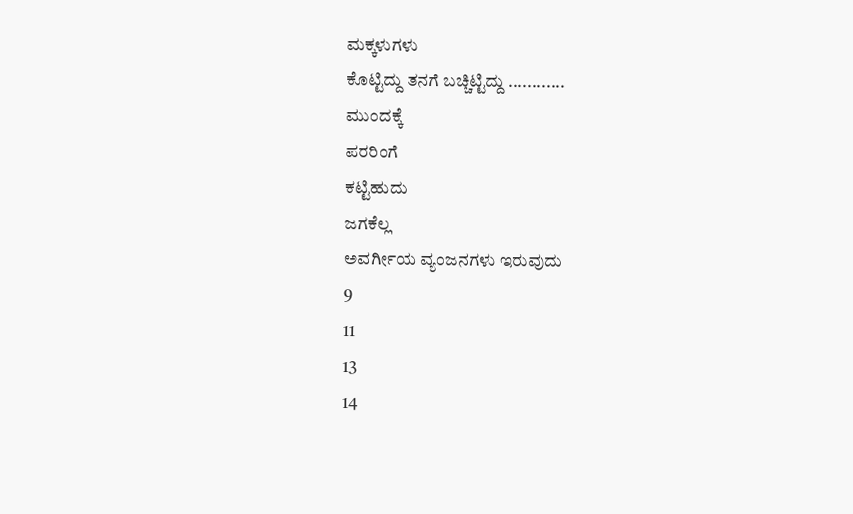ಮಕ್ಕಳುಗಳು
ಕೊಟ್ಟಿದ್ದು ತನಗೆ ಬಚ್ಚಿಟ್ಟಿದ್ದು ............
ಮುಂದಕ್ಕೆ
ಪರರಿಂಗೆ
ಕಟ್ಟಿಹುದು
ಜಗಕೆಲ್ಲ
ಅವರ್ಗೀಯ ವ್ಯಂಜನಗಳು ಇರುವುದು
9
11
13
14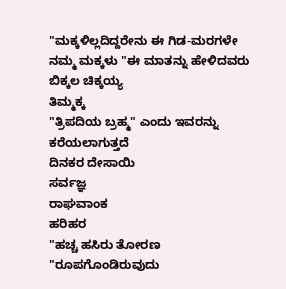"ಮಕ್ಕಳಿಲ್ಲದಿದ್ದರೇನು ಈ ಗಿಡ-ಮರಗಳೇ ನಮ್ಮ ಮಕ್ಕಳು "ಈ ಮಾತನ್ನು ಹೇಳಿದವರು
ಬಿಕ್ಕಲ ಚಿಕ್ಕಯ್ಯ
ತಿಮ್ಮಕ್ಕ
"ತ್ರಿಪದಿಯ ಬ್ರಹ್ಮ" ಎಂದು ಇವರನ್ನು ಕರೆಯಲಾಗುತ್ತದೆ
ದಿನಕರ ದೇಸಾಯಿ
ಸರ್ವಜ್ಞ
ರಾಘವಾಂಕ
ಹರಿಹರ
"ಹಚ್ಚ ಹಸಿರು ತೋರಣ "ರೂಪಗೊಂಡಿರುವುದು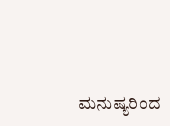ಮನುಷ್ಯರಿಂದ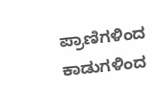ಪ್ರಾಣಿಗಳಿಂದ
ಕಾಡುಗಳಿಂದ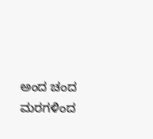ಅಂದ ಚಂದ ಮರಗಳಿಂದ